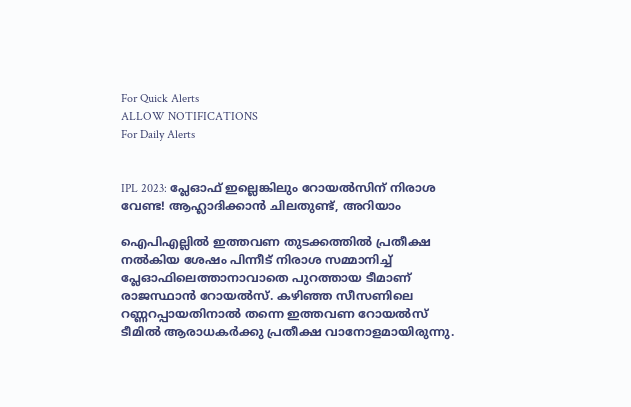For Quick Alerts
ALLOW NOTIFICATIONS
For Daily Alerts


IPL 2023: പ്ലേഓഫ് ഇല്ലെങ്കിലും റോയല്‍സിന് നിരാശ വേണ്ട! ആഹ്ലാദിക്കാന്‍ ചിലതുണ്ട്, അറിയാം

ഐപിഎല്ലില്‍ ഇത്തവണ തുടക്കത്തില്‍ പ്രതീക്ഷ നല്‍കിയ ശേഷം പിന്നീട് നിരാശ സമ്മാനിച്ച് പ്ലേഓഫിലെത്താനാവാതെ പുറത്തായ ടീമാണ് രാജസ്ഥാന്‍ റോയല്‍സ്. കഴിഞ്ഞ സീസണിലെ റണ്ണറപ്പായതിനാല്‍ തന്നെ ഇത്തവണ റോയല്‍സ് ടീമില്‍ ആരാധകര്‍ക്കു പ്രതീക്ഷ വാനോളമായിരുന്നു.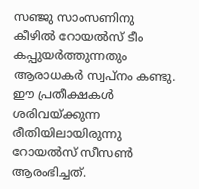സഞ്ജു സാംസണിനു കീഴില്‍ റോയല്‍സ് ടീം കപ്പുയര്‍ത്തുന്നതും ആരാധകര്‍ സ്വപ്‌നം കണ്ടു. ഈ പ്രതീക്ഷകള്‍ ശരിവയ്ക്കുന്ന രീതിയിലായിരുന്നു റോയല്‍സ് സീസണ്‍ ആരംഭിച്ചത്.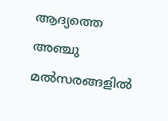ആദ്യത്തെ അഞ്ചു മല്‍സരങ്ങളില്‍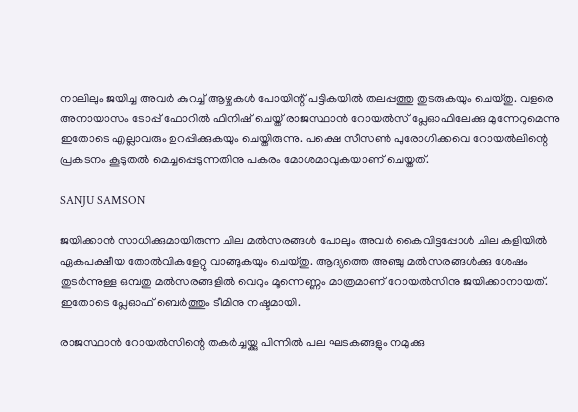നാലിലും ജയിച്ച അവര്‍ കുറച്ച് ആഴ്ചകള്‍ പോയിന്റ് പട്ടികയില്‍ തലപ്പത്തു തുടരുകയും ചെയ്തു. വളരെ അനായാസം ടോപ്പ് ഫോറില്‍ ഫിനിഷ് ചെയ്ത് രാജസ്ഥാന്‍ റോയല്‍സ് പ്ലേഓഫിലേക്കു മുന്നേറുമെന്നു ഇതോടെ എല്ലാവരും ഉറപ്പിക്കുകയും ചെയ്തിരുന്നു. പക്ഷെ സീസണ്‍ പുരോഗിക്കവെ റോയല്‍ലിന്റെ പ്രകടനം കൂടുതല്‍ മെച്ചപ്പെടുന്നതിനു പകരം മോശമാവുകയാണ് ചെയ്തത്.

SANJU SAMSON

ജയിക്കാന്‍ സാധിക്കുമായിരുന്ന ചില മല്‍സരങ്ങള്‍ പോലും അവര്‍ കൈവിട്ടപ്പോള്‍ ചില കളിയില്‍ ഏകപക്ഷീയ തോല്‍വികളേറ്റു വാങ്ങുകയും ചെയ്തു. ആദ്യത്തെ അഞ്ചു മല്‍സരങ്ങള്‍ക്കു ശേഷം തുടര്‍ന്നുള്ള ഒമ്പതു മല്‍സരങ്ങളില്‍ വെറും മൂന്നെണ്ണം മാത്രമാണ് റോയല്‍സിനു ജയിക്കാനായത്. ഇതോടെ പ്ലേഓഫ് ബെര്‍ത്തും ടീമിനു നഷ്ടമായി.

രാജസ്ഥാന്‍ റോയല്‍സിന്റെ തകര്‍ച്ചയ്ക്കു പിന്നില്‍ പല ഘടകങ്ങളും നമുക്കു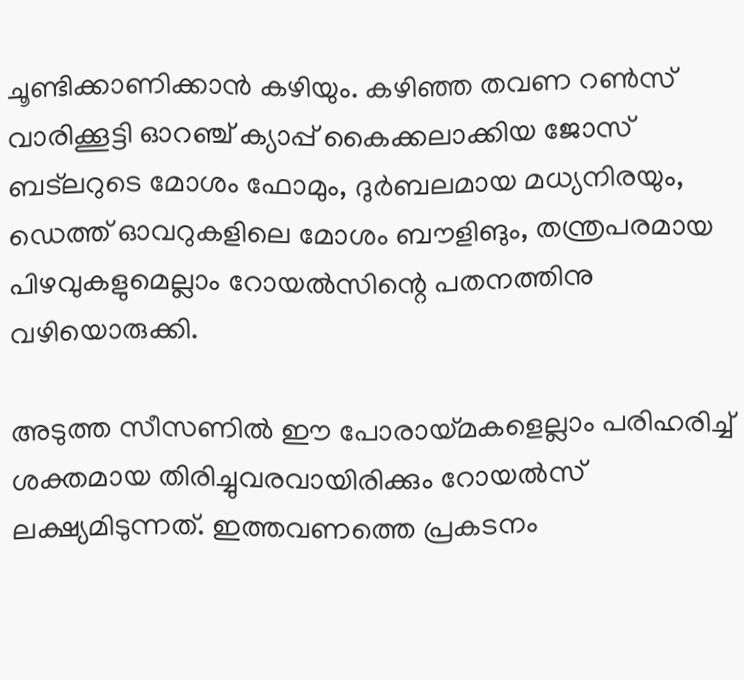ചൂണ്ടിക്കാണിക്കാന്‍ കഴിയും. കഴിഞ്ഞ തവണ റണ്‍സ് വാരിക്കൂട്ടി ഓറഞ്ച് ക്യാപ്പ് കൈക്കലാക്കിയ ജോസ് ബട്‌ലറുടെ മോശം ഫോമും, ദുര്‍ബലമായ മധ്യനിരയും, ഡെത്ത് ഓവറുകളിലെ മോശം ബൗളിങും, തന്ത്രപരമായ പിഴവുകളുമെല്ലാം റോയല്‍സിന്റെ പതനത്തിനു വഴിയൊരുക്കി.

അടുത്ത സീസണില്‍ ഈ പോരായ്മകളെല്ലാം പരിഹരിച്ച് ശക്തമായ തിരിച്ചുവരവായിരിക്കും റോയല്‍സ് ലക്ഷ്യമിടുന്നത്. ഇത്തവണത്തെ പ്രകടനം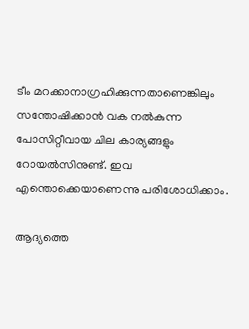ടീം മറക്കാനാഗ്രഹിക്കുന്നതാണെങ്കിലും സന്തോഷിക്കാന്‍ വക നല്‍കുന്ന പോസിറ്റീവായ ചില കാര്യങ്ങളും റോയല്‍സിനുണ്ട്. ഇവ എന്തൊക്കെയാണെന്നു പരിശോധിക്കാം.

ആദ്യത്തെ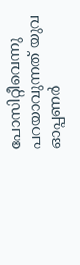പോസിറ്റീവെന്നു പറയാവുന്നത് യുവ ഓപ്പണര്‍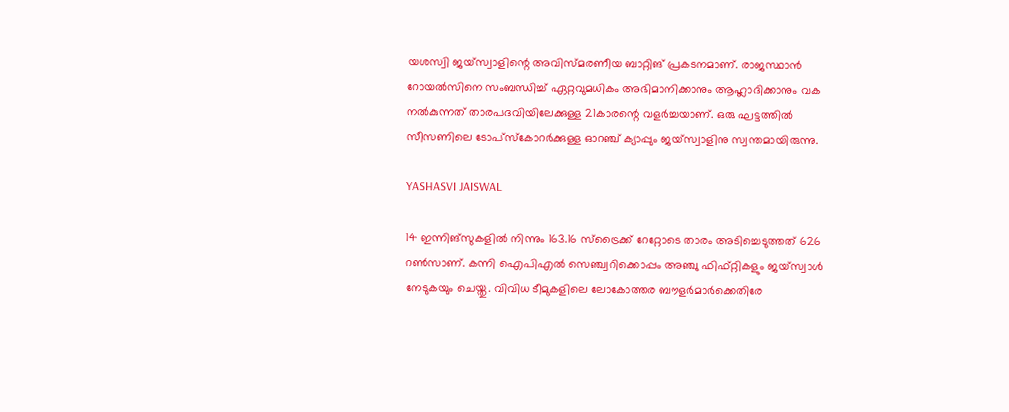യശസ്വി ജയ്‌സ്വാളിന്റെ അവിസ്മരണീയ ബാറ്റിങ് പ്രകടനമാണ്. രാജസ്ഥാന്‍ റോയല്‍സിനെ സംബന്ധിച്ച് ഏറ്റവുമധികം അഭിമാനിക്കാനും ആഹ്ലാദിക്കാനും വക നല്‍കുന്നത് താരപദവിയിലേക്കുള്ള 21കാരന്റെ വളര്‍ച്ചയാണ്. ഒരു ഘട്ടത്തില്‍ സീസണിലെ ടോപ്‌സ്‌കോറര്‍ക്കുള്ള ഓറഞ്ച് ക്യാപ്പും ജയ്‌സ്വാളിനു സ്വന്തമായിരുന്നു.

YASHASVI JAISWAL

14 ഇന്നിങ്‌സുകളില്‍ നിന്നും 163.16 സ്‌ട്രൈക്ക് റേറ്റോടെ താരം അടിച്ചെടുത്തത് 626 റണ്‍സാണ്. കന്നി ഐപിഎല്‍ സെഞ്ച്വറിക്കൊപ്പം അഞ്ചു ഫിഫ്റ്റികളും ജയ്‌സ്വാള്‍ നേടുകയും ചെയ്തു. വിവിധ ടീമുകളിലെ ലോകോത്തര ബൗളര്‍മാര്‍ക്കെതിരേ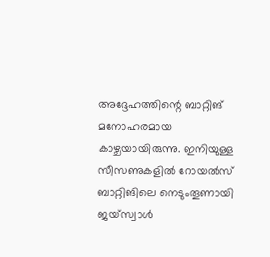അദ്ദേഹത്തിന്റെ ബാറ്റിങ് മനോഹരമായ കാഴ്ചയായിരുന്നു. ഇനിയുള്ള സീസണുകളില്‍ റോയല്‍സ് ബാറ്റിങിലെ നെടുംതൂണായി ജയ്‌സ്വാള്‍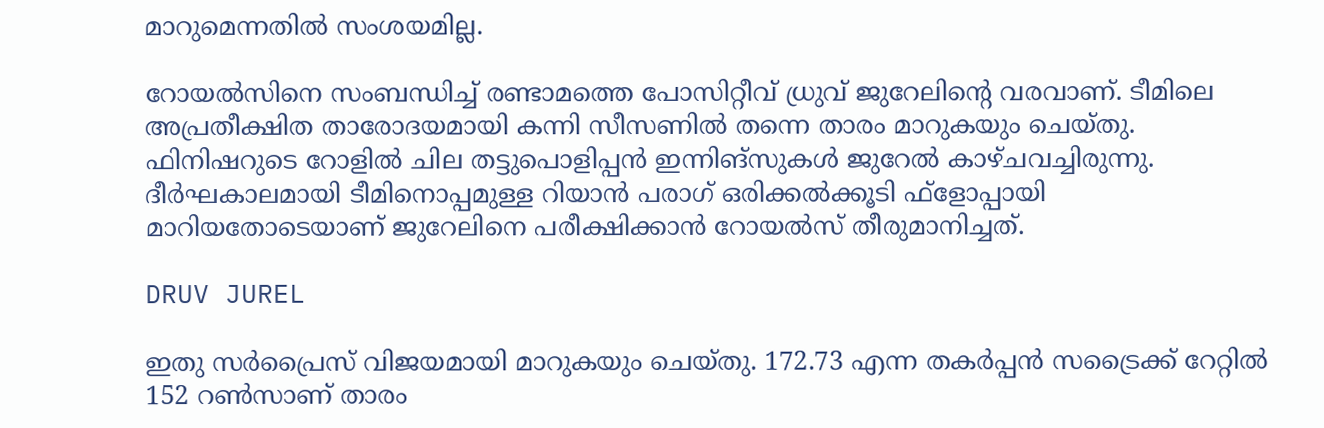മാറുമെന്നതില്‍ സംശയമില്ല.

റോയല്‍സിനെ സംബന്ധിച്ച് രണ്ടാമത്തെ പോസിറ്റീവ് ധ്രുവ് ജുറേലിന്റെ വരവാണ്. ടീമിലെ അപ്രതീക്ഷിത താരോദയമായി കന്നി സീസണില്‍ തന്നെ താരം മാറുകയും ചെയ്തു. ഫിനിഷറുടെ റോളില്‍ ചില തട്ടുപൊളിപ്പന്‍ ഇന്നിങ്‌സുകള്‍ ജുറേല്‍ കാഴ്ചവച്ചിരുന്നു. ദീര്‍ഘകാലമായി ടീമിനൊപ്പമുള്ള റിയാന്‍ പരാഗ് ഒരിക്കല്‍ക്കൂടി ഫ്‌ളോപ്പായി മാറിയതോടെയാണ് ജുറേലിനെ പരീക്ഷിക്കാന്‍ റോയല്‍സ് തീരുമാനിച്ചത്.

DRUV JUREL

ഇതു സര്‍പ്രൈസ് വിജയമായി മാറുകയും ചെയ്തു. 172.73 എന്ന തകര്‍പ്പന്‍ സട്രൈക്ക് റേറ്റില്‍ 152 റണ്‍സാണ് താരം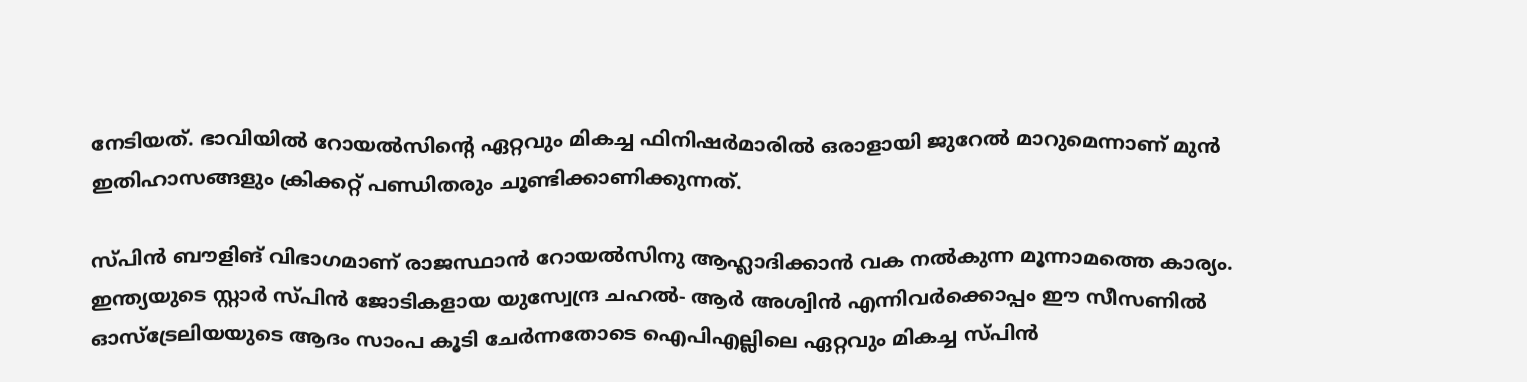നേടിയത്. ഭാവിയില്‍ റോയല്‍സിന്റെ ഏറ്റവും മികച്ച ഫിനിഷര്‍മാരില്‍ ഒരാളായി ജുറേല്‍ മാറുമെന്നാണ് മുന്‍ ഇതിഹാസങ്ങളും ക്രിക്കറ്റ് പണ്ഡിതരും ചൂണ്ടിക്കാണിക്കുന്നത്.

സ്പിന്‍ ബൗളിങ് വിഭാഗമാണ് രാജസ്ഥാന്‍ റോയല്‍സിനു ആഹ്ലാദിക്കാന്‍ വക നല്‍കുന്ന മൂന്നാമത്തെ കാര്യം. ഇന്ത്യയുടെ സ്റ്റാര്‍ സ്പിന്‍ ജോടികളായ യുസ്വേന്ദ്ര ചഹല്‍- ആര്‍ അശ്വിന്‍ എന്നിവര്‍ക്കൊപ്പം ഈ സീസണില്‍ ഓസ്‌ട്രേലിയയുടെ ആദം സാംപ കൂടി ചേര്‍ന്നതോടെ ഐപിഎല്ലിലെ ഏറ്റവും മികച്ച സ്പിന്‍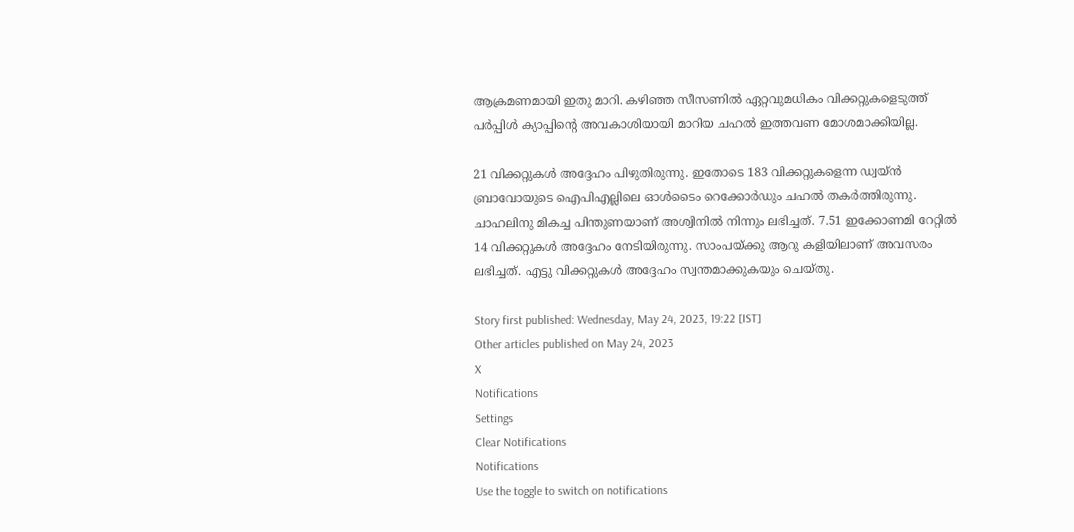ആക്രമണമായി ഇതു മാറി. കഴിഞ്ഞ സീസണില്‍ ഏറ്റവുമധികം വിക്കറ്റുകളെടുത്ത് പര്‍പ്പിള്‍ ക്യാപ്പിന്റെ അവകാശിയായി മാറിയ ചഹല്‍ ഇത്തവണ മോശമാക്കിയില്ല.

21 വിക്കറ്റുകള്‍ അദ്ദേഹം പിഴുതിരുന്നു. ഇതോടെ 183 വിക്കറ്റുകളെന്ന ഡ്വയ്ന്‍ ബ്രാവോയുടെ ഐപിഎല്ലിലെ ഓള്‍ടൈം റെക്കോര്‍ഡും ചഹല്‍ തകര്‍ത്തിരുന്നു. ചാഹലിനു മികച്ച പിന്തുണയാണ് അശ്വിനില്‍ നിന്നും ലഭിച്ചത്. 7.51 ഇക്കോണമി റേറ്റില്‍ 14 വിക്കറ്റുകള്‍ അദ്ദേഹം നേടിയിരുന്നു. സാംപയ്ക്കു ആറു കളിയിലാണ് അവസരം ലഭിച്ചത്. എട്ടു വിക്കറ്റുകള്‍ അദ്ദേഹം സ്വന്തമാക്കുകയും ചെയ്തു.

Story first published: Wednesday, May 24, 2023, 19:22 [IST]
Other articles published on May 24, 2023
X
Notifications
Settings
Clear Notifications
Notifications
Use the toggle to switch on notifications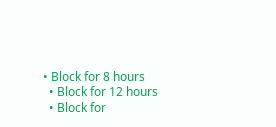• Block for 8 hours
  • Block for 12 hours
  • Block for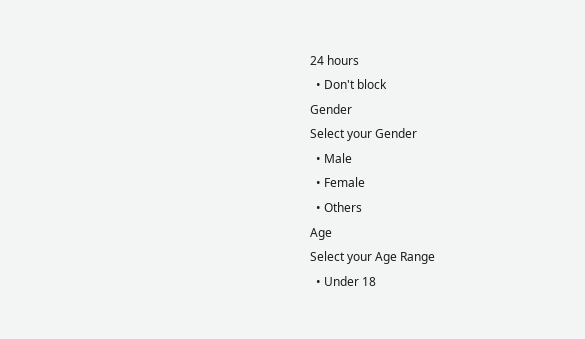24 hours
  • Don't block
Gender
Select your Gender
  • Male
  • Female
  • Others
Age
Select your Age Range
  • Under 18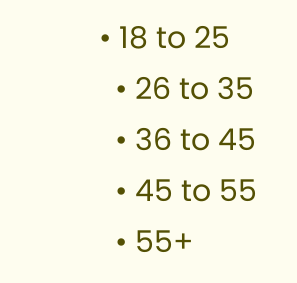• 18 to 25
  • 26 to 35
  • 36 to 45
  • 45 to 55
  • 55+